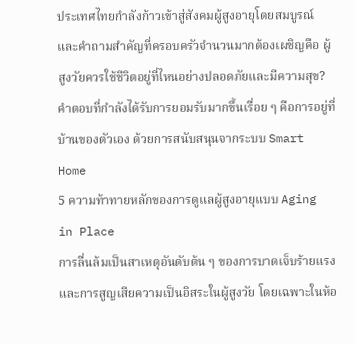ประเทศไทยกำลังก้าวเข้าสู่สังคมผู้สูงอายุโดยสมบูรณ์ และคำถามสำคัญที่ครอบครัวจำนวนมากต้องเผชิญคือ ผู้สูงวัยควรใช้ชีวิตอยู่ที่ไหนอย่างปลอดภัยและมีความสุข? คำตอบที่กำลังได้รับการยอมรับมากขึ้นเรื่อย ๆ คือการอยู่ที่บ้านของตัวเอง ด้วยการสนับสนุนจากระบบ Smart Home
5 ความท้าทายหลักของการดูแลผู้สูงอายุแบบ Aging in Place
การลื่นล้มเป็นสาเหตุอันดับต้น ๆ ของการบาดเจ็บร้ายแรงและการสูญเสียความเป็นอิสระในผู้สูงวัย โดยเฉพาะในห้อ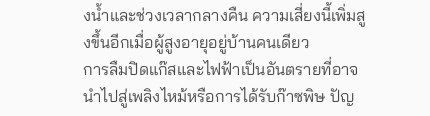งน้ำและช่วงเวลากลางคืน ความเสี่ยงนี้เพิ่มสูงขึ้นอีกเมื่อผู้สูงอายุอยู่บ้านคนเดียว
การลืมปิดแก๊สและไฟฟ้าเป็นอันตรายที่อาจนำไปสู่เพลิงไหม้หรือการได้รับก๊าซพิษ ปัญ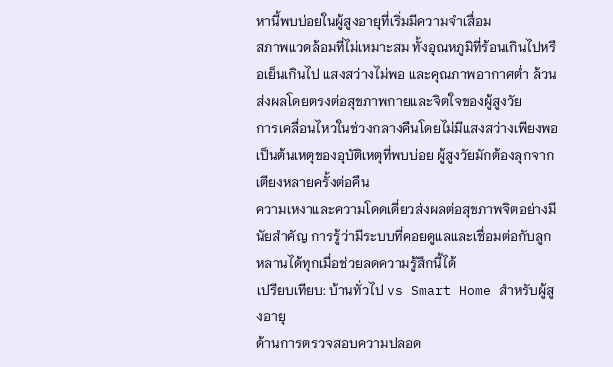หานี้พบบ่อยในผู้สูงอายุที่เริ่มมีความจำเสื่อม
สภาพแวดล้อมที่ไม่เหมาะสม ทั้งอุณหภูมิที่ร้อนเกินไปหรือเย็นเกินไป แสงสว่างไม่พอ และคุณภาพอากาศต่ำ ล้วนส่งผลโดยตรงต่อสุขภาพกายและจิตใจของผู้สูงวัย
การเคลื่อนไหวในช่วงกลางคืนโดยไม่มีแสงสว่างเพียงพอเป็นต้นเหตุของอุบัติเหตุที่พบบ่อย ผู้สูงวัยมักต้องลุกจากเตียงหลายครั้งต่อคืน
ความเหงาและความโดดเดี่ยวส่งผลต่อสุขภาพจิตอย่างมีนัยสำคัญ การรู้ว่ามีระบบที่คอยดูแลและเชื่อมต่อกับลูกหลานได้ทุกเมื่อช่วยลดความรู้สึกนี้ได้
เปรียบเทียบ: บ้านทั่วไป vs Smart Home สำหรับผู้สูงอายุ
ด้านการตรวจสอบความปลอด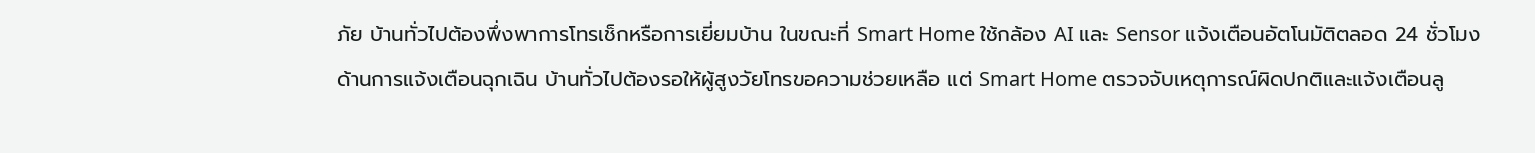ภัย บ้านทั่วไปต้องพึ่งพาการโทรเช็กหรือการเยี่ยมบ้าน ในขณะที่ Smart Home ใช้กล้อง AI และ Sensor แจ้งเตือนอัตโนมัติตลอด 24 ชั่วโมง
ด้านการแจ้งเตือนฉุกเฉิน บ้านทั่วไปต้องรอให้ผู้สูงวัยโทรขอความช่วยเหลือ แต่ Smart Home ตรวจจับเหตุการณ์ผิดปกติและแจ้งเตือนลู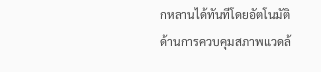กหลานได้ทันทีโดยอัตโนมัติ
ด้านการควบคุมสภาพแวดล้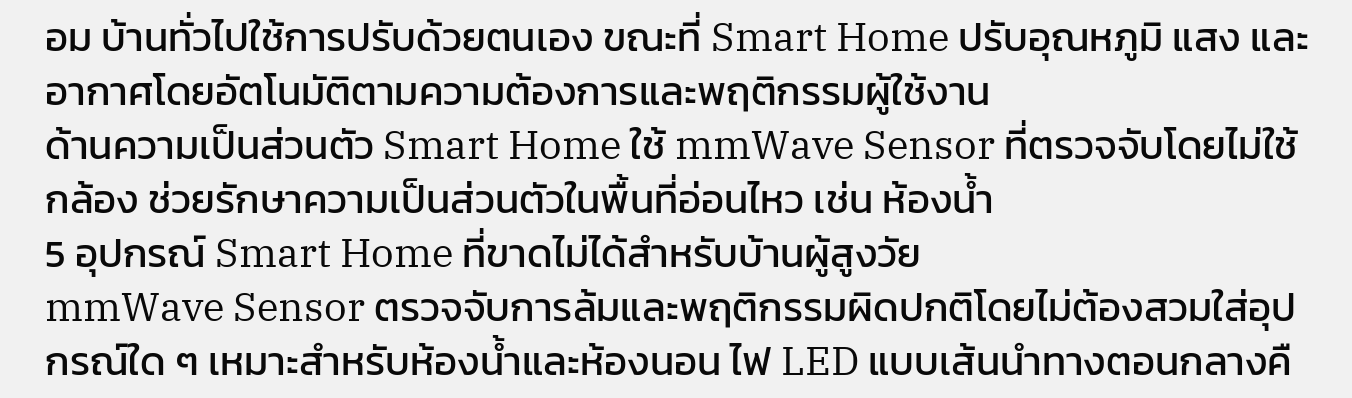อม บ้านทั่วไปใช้การปรับด้วยตนเอง ขณะที่ Smart Home ปรับอุณหภูมิ แสง และอากาศโดยอัตโนมัติตามความต้องการและพฤติกรรมผู้ใช้งาน
ด้านความเป็นส่วนตัว Smart Home ใช้ mmWave Sensor ที่ตรวจจับโดยไม่ใช้กล้อง ช่วยรักษาความเป็นส่วนตัวในพื้นที่อ่อนไหว เช่น ห้องน้ำ
5 อุปกรณ์ Smart Home ที่ขาดไม่ได้สำหรับบ้านผู้สูงวัย
mmWave Sensor ตรวจจับการล้มและพฤติกรรมผิดปกติโดยไม่ต้องสวมใส่อุปกรณ์ใด ๆ เหมาะสำหรับห้องน้ำและห้องนอน ไฟ LED แบบเส้นนำทางตอนกลางคื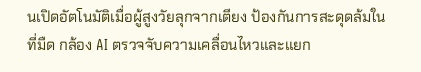นเปิดอัตโนมัติเมื่อผู้สูงวัยลุกจากเตียง ป้องกันการสะดุดล้มในที่มืด กล้อง AI ตรวจจับความเคลื่อนไหวและแยก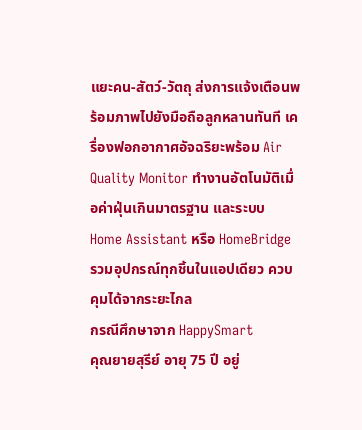แยะคน-สัตว์-วัตถุ ส่งการแจ้งเตือนพร้อมภาพไปยังมือถือลูกหลานทันที เครื่องฟอกอากาศอัจฉริยะพร้อม Air Quality Monitor ทำงานอัตโนมัติเมื่อค่าฝุ่นเกินมาตรฐาน และระบบ Home Assistant หรือ HomeBridge รวมอุปกรณ์ทุกชิ้นในแอปเดียว ควบคุมได้จากระยะไกล
กรณีศึกษาจาก HappySmart
คุณยายสุรีย์ อายุ 75 ปี อยู่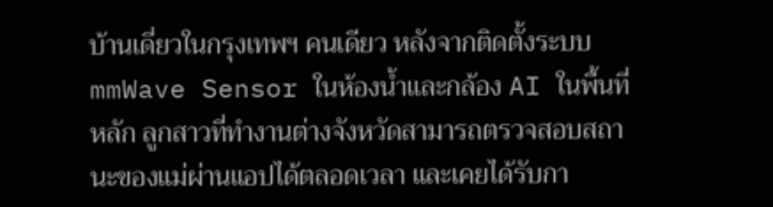บ้านเดี่ยวในกรุงเทพฯ คนเดียว หลังจากติดตั้งระบบ mmWave Sensor ในห้องน้ำและกล้อง AI ในพื้นที่หลัก ลูกสาวที่ทำงานต่างจังหวัดสามารถตรวจสอบสถานะของแม่ผ่านแอปได้ตลอดเวลา และเคยได้รับกา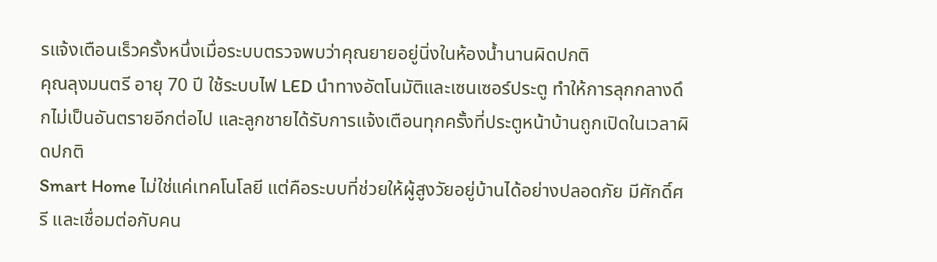รแจ้งเตือนเร็วครั้งหนึ่งเมื่อระบบตรวจพบว่าคุณยายอยู่นิ่งในห้องน้ำนานผิดปกติ
คุณลุงมนตรี อายุ 70 ปี ใช้ระบบไฟ LED นำทางอัตโนมัติและเซนเซอร์ประตู ทำให้การลุกกลางดึกไม่เป็นอันตรายอีกต่อไป และลูกชายได้รับการแจ้งเตือนทุกครั้งที่ประตูหน้าบ้านถูกเปิดในเวลาผิดปกติ
Smart Home ไม่ใช่แค่เทคโนโลยี แต่คือระบบที่ช่วยให้ผู้สูงวัยอยู่บ้านได้อย่างปลอดภัย มีศักดิ์ศรี และเชื่อมต่อกับคน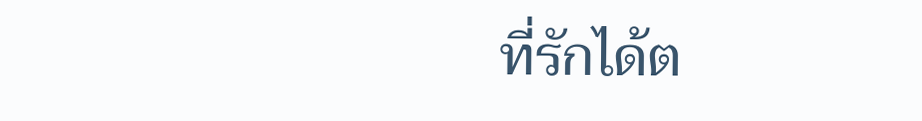ที่รักได้ต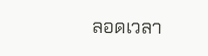ลอดเวลา